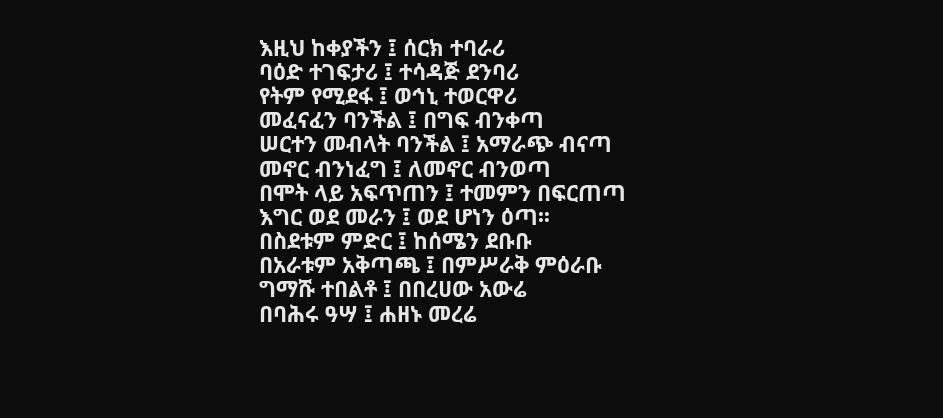እዚህ ከቀያችን ፤ ሰርክ ተባራሪ
ባዕድ ተገፍታሪ ፤ ተሳዳጅ ደንባሪ
የትም የሚደፋ ፤ ወኅኒ ተወርዋሪ
መፈናፈን ባንችል ፤ በግፍ ብንቀጣ
ሠርተን መብላት ባንችል ፤ አማራጭ ብናጣ
መኖር ብንነፈግ ፤ ለመኖር ብንወጣ
በሞት ላይ አፍጥጠን ፤ ተመምን በፍርጠጣ
እግር ወደ መራን ፤ ወደ ሆነን ዕጣ፡፡
በስደቱም ምድር ፤ ከሰሜን ደቡቡ
በአራቱም አቅጣጫ ፤ በምሥራቅ ምዕራቡ
ግማሹ ተበልቶ ፤ በበረሀው አውሬ
በባሕሩ ዓሣ ፤ ሐዘኑ መረሬ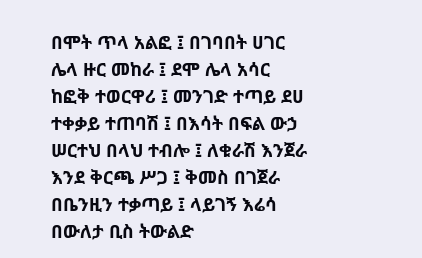በሞት ጥላ አልፎ ፤ በገባበት ሀገር
ሌላ ዙር መከራ ፤ ደሞ ሌላ አሳር
ከፎቅ ተወርዋሪ ፤ መንገድ ተጣይ ደሀ
ተቀቃይ ተጠባሽ ፤ በእሳት በፍል ውኃ
ሠርተህ በላህ ተብሎ ፤ ለቁራሽ እንጀራ
እንደ ቅርጫ ሥጋ ፤ ቅመስ በገጀራ
በቤንዚን ተቃጣይ ፤ ላይገኝ እሬሳ
በውለታ ቢስ ትውልድ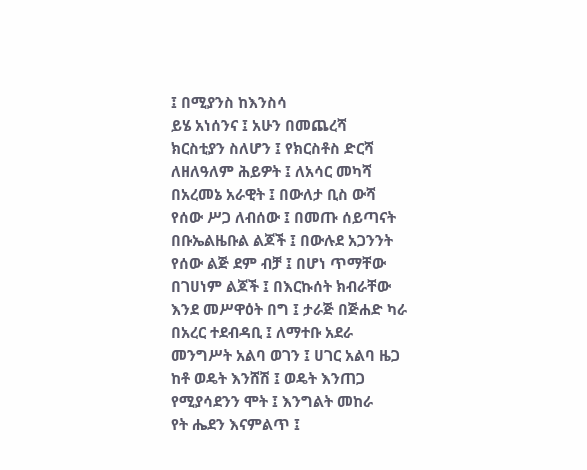፤ በሚያንስ ከእንስሳ
ይሄ አነሰንና ፤ አሁን በመጨረሻ
ክርስቲያን ስለሆን ፤ የክርስቶስ ድርሻ
ለዘለዓለም ሕይዎት ፤ ለአሳር መካሻ
በአረመኔ አራዊት ፤ በውለታ ቢስ ውሻ
የሰው ሥጋ ለብሰው ፤ በመጡ ሰይጣናት
በቡኤልዜቡል ልጆች ፤ በውሉደ አጋንንት
የሰው ልጅ ደም ብቻ ፤ በሆነ ጥማቸው
በገሀነም ልጆች ፤ በእርኩሰት ክብራቸው
እንደ መሥዋዕት በግ ፤ ታራጅ በጅሐድ ካራ
በአረር ተደብዳቢ ፤ ለማተቡ አደራ
መንግሥት አልባ ወገን ፤ ሀገር አልባ ዜጋ
ከቶ ወዴት እንሸሽ ፤ ወዴት እንጠጋ
የሚያሳደንን ሞት ፤ እንግልት መከራ
የት ሔደን እናምልጥ ፤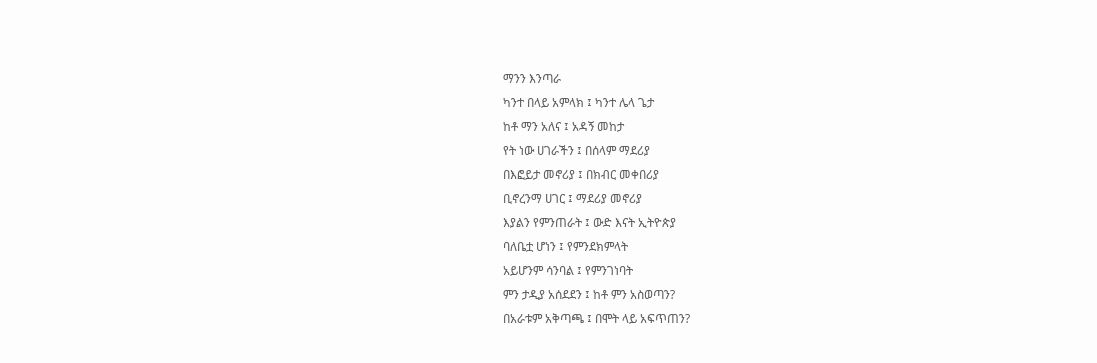ማንን እንጣራ
ካንተ በላይ አምላክ ፤ ካንተ ሌላ ጌታ
ከቶ ማን አለና ፤ አዳኝ መከታ
የት ነው ሀገራችን ፤ በሰላም ማደሪያ
በእፎይታ መኖሪያ ፤ በክብር መቀበሪያ
ቢኖረንማ ሀገር ፤ ማደሪያ መኖሪያ
እያልን የምንጠራት ፤ ውድ እናት ኢትዮጵያ
ባለቤቷ ሆነን ፤ የምንደክምላት
አይሆንም ሳንባል ፤ የምንገነባት
ምን ታዲያ አሰደደን ፤ ከቶ ምን አስወጣን?
በአራቱም አቅጣጫ ፤ በሞት ላይ አፍጥጠን?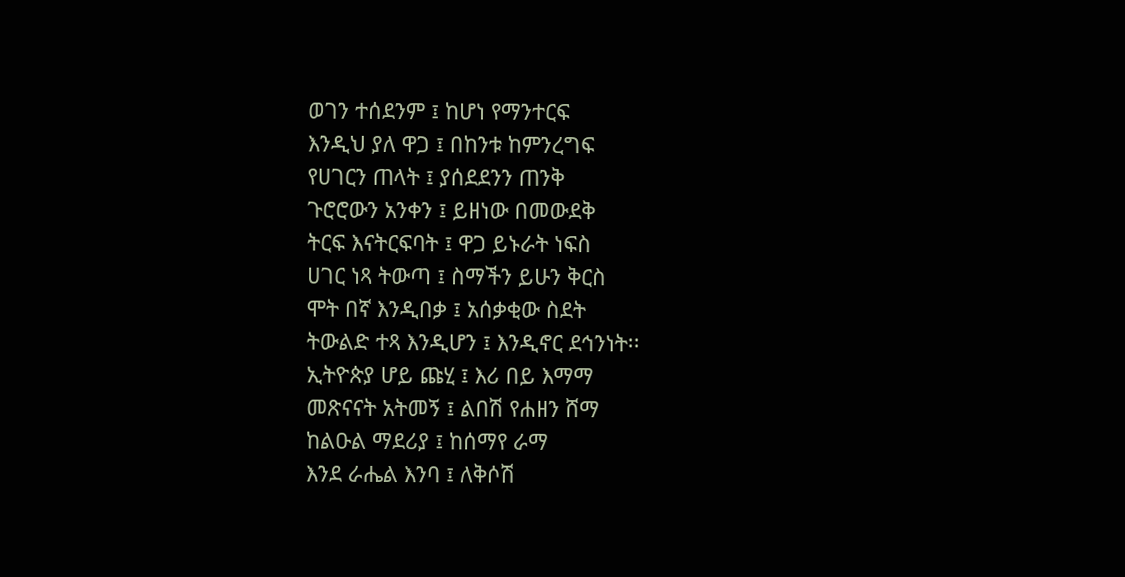ወገን ተሰደንም ፤ ከሆነ የማንተርፍ
እንዲህ ያለ ዋጋ ፤ በከንቱ ከምንረግፍ
የሀገርን ጠላት ፤ ያሰደደንን ጠንቅ
ጉሮሮውን አንቀን ፤ ይዘነው በመውደቅ
ትርፍ እናትርፍባት ፤ ዋጋ ይኑራት ነፍስ
ሀገር ነጻ ትውጣ ፤ ስማችን ይሁን ቅርስ
ሞት በኛ እንዲበቃ ፤ አሰቃቂው ስደት
ትውልድ ተጻ እንዲሆን ፤ እንዲኖር ደኅንነት፡፡
ኢትዮጵያ ሆይ ጩሂ ፤ እሪ በይ እማማ
መጽናናት አትመኝ ፤ ልበሽ የሐዘን ሸማ
ከልዑል ማደሪያ ፤ ከሰማየ ራማ
እንደ ራሔል እንባ ፤ ለቅሶሽ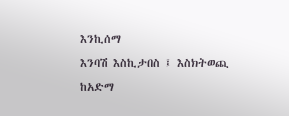እንኪሰማ
እንባሽ እስኪታበስ ፤ እስክትወጪ ከአድማ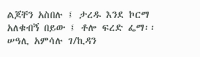ልጆቸን አስበሉ ፤ ታረዱ እንደ ኮርማ
አለቁብኝ በይው ፤ ቶሎ ፍረድ ፌማ፡፡
ሠዓሊ አምሳሉ ገ/ኪዳን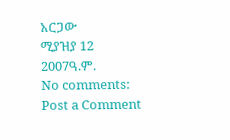አርጋው
ሚያዝያ 12 2007ዓ.ም.
No comments:
Post a Comment